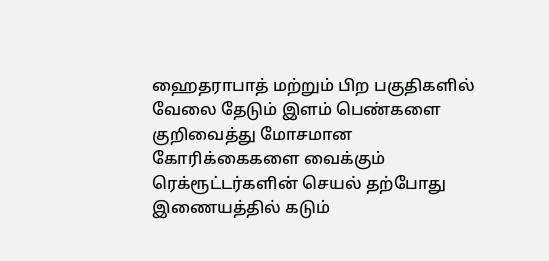ஹைதராபாத் மற்றும் பிற பகுதிகளில் வேலை தேடும் இளம் பெண்களை குறிவைத்து மோசமான கோரிக்கைகளை வைக்கும் ரெக்ரூட்டர்களின் செயல் தற்போது இணையத்தில் கடும்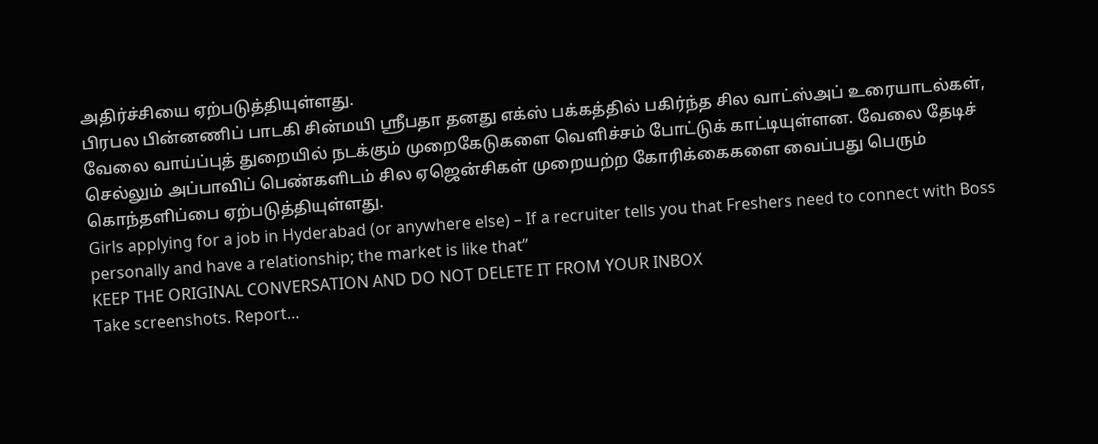அதிர்ச்சியை ஏற்படுத்தியுள்ளது.
பிரபல பின்னணிப் பாடகி சின்மயி ஸ்ரீபதா தனது எக்ஸ் பக்கத்தில் பகிர்ந்த சில வாட்ஸ்அப் உரையாடல்கள், வேலை வாய்ப்புத் துறையில் நடக்கும் முறைகேடுகளை வெளிச்சம் போட்டுக் காட்டியுள்ளன. வேலை தேடிச் செல்லும் அப்பாவிப் பெண்களிடம் சில ஏஜென்சிகள் முறையற்ற கோரிக்கைகளை வைப்பது பெரும் கொந்தளிப்பை ஏற்படுத்தியுள்ளது.
Girls applying for a job in Hyderabad (or anywhere else) – If a recruiter tells you that Freshers need to connect with Boss personally and have a relationship; the market is like that”
KEEP THE ORIGINAL CONVERSATION AND DO NOT DELETE IT FROM YOUR INBOX
Take screenshots. Report…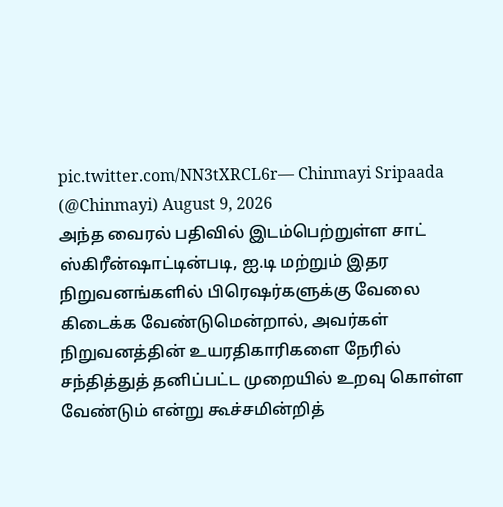pic.twitter.com/NN3tXRCL6r— Chinmayi Sripaada (@Chinmayi) August 9, 2026
அந்த வைரல் பதிவில் இடம்பெற்றுள்ள சாட் ஸ்கிரீன்ஷாட்டின்படி, ஐ.டி மற்றும் இதர நிறுவனங்களில் பிரெஷர்களுக்கு வேலை கிடைக்க வேண்டுமென்றால், அவர்கள் நிறுவனத்தின் உயரதிகாரிகளை நேரில் சந்தித்துத் தனிப்பட்ட முறையில் உறவு கொள்ள வேண்டும் என்று கூச்சமின்றித்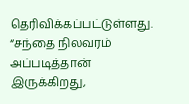தெரிவிக்கப்பட்டுள்ளது. “சந்தை நிலவரம் அப்படித்தான் இருக்கிறது,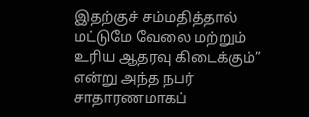இதற்குச் சம்மதித்தால் மட்டுமே வேலை மற்றும் உரிய ஆதரவு கிடைக்கும்” என்று அந்த நபர் சாதாரணமாகப்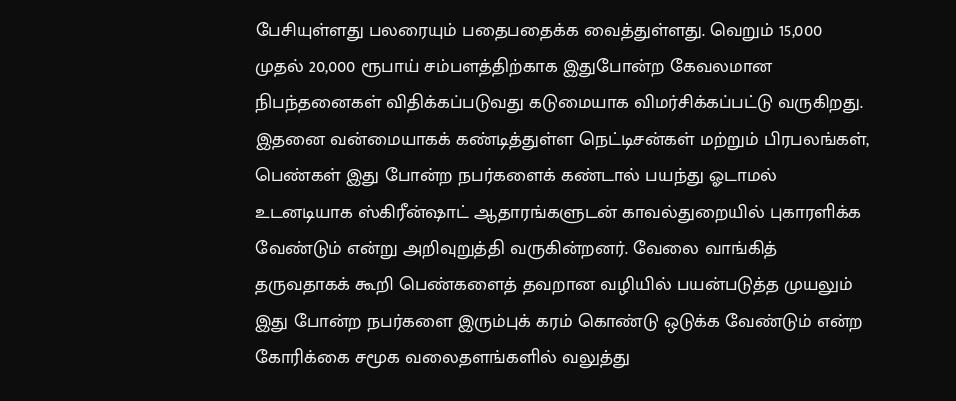பேசியுள்ளது பலரையும் பதைபதைக்க வைத்துள்ளது. வெறும் 15,000 முதல் 20,000 ரூபாய் சம்பளத்திற்காக இதுபோன்ற கேவலமான நிபந்தனைகள் விதிக்கப்படுவது கடுமையாக விமர்சிக்கப்பட்டு வருகிறது.
இதனை வன்மையாகக் கண்டித்துள்ள நெட்டிசன்கள் மற்றும் பிரபலங்கள், பெண்கள் இது போன்ற நபர்களைக் கண்டால் பயந்து ஓடாமல் உடனடியாக ஸ்கிரீன்ஷாட் ஆதாரங்களுடன் காவல்துறையில் புகாரளிக்க வேண்டும் என்று அறிவுறுத்தி வருகின்றனர். வேலை வாங்கித் தருவதாகக் கூறி பெண்களைத் தவறான வழியில் பயன்படுத்த முயலும் இது போன்ற நபர்களை இரும்புக் கரம் கொண்டு ஒடுக்க வேண்டும் என்ற கோரிக்கை சமூக வலைதளங்களில் வலுத்து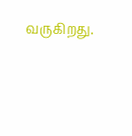வருகிறது.